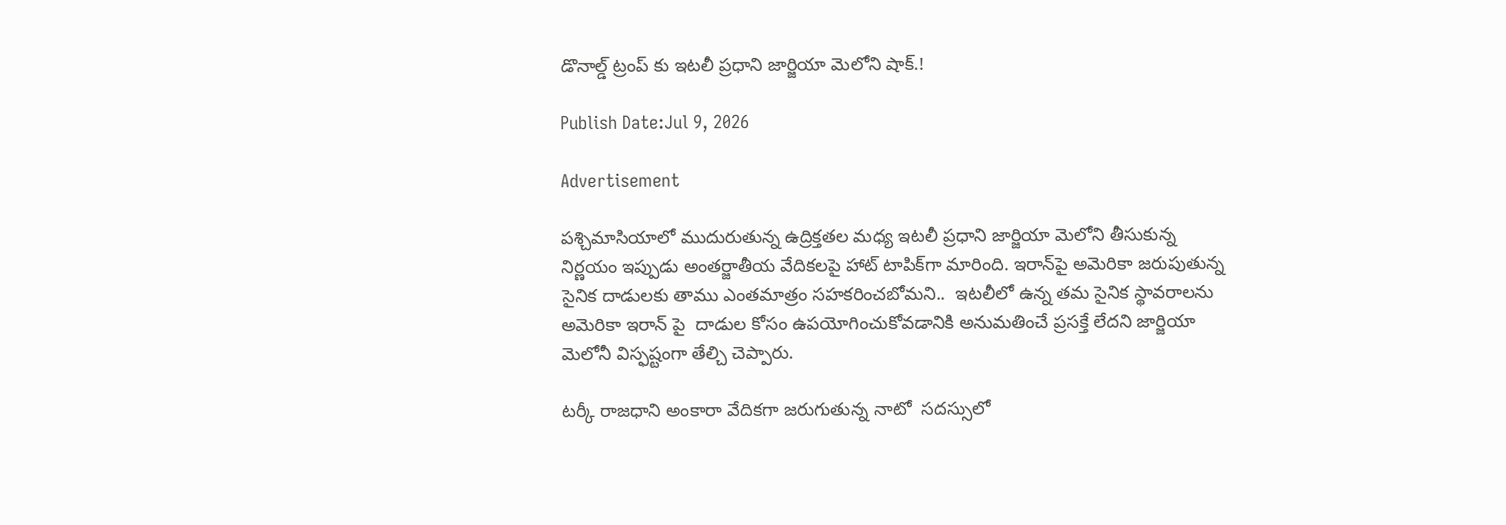డొనాల్డ్ ట్రంప్ కు ఇటలీ ప్రధాని జార్జియా మెలోని షాక్.!

Publish Date:Jul 9, 2026

Advertisement

పశ్చిమాసియాలో ముదురుతున్న ఉద్రిక్తతల మధ్య ఇటలీ ప్రధాని జార్జియా మెలోని తీసుకున్న  నిర్ణయం ఇప్పుడు అంతర్జాతీయ వేదికలపై హాట్ టాపిక్‌గా మారింది. ఇరాన్‌పై అమెరికా జరుపుతున్న సైనిక దాడులకు తాము ఎంతమాత్రం సహకరించబోమని..  ఇటలీలో ఉన్న తమ సైనిక స్థావరాలను అమెరికా ఇరాన్ పై  దాడుల కోసం ఉపయోగించుకోవడానికి అనుమతించే ప్రసక్తే లేదని జార్జియా మెలోనీ విస్ఫష్టంగా తేల్చి చెప్పారు.

టర్కీ రాజధాని అంకారా వేదికగా జరుగుతున్న నాటో  సదస్సులో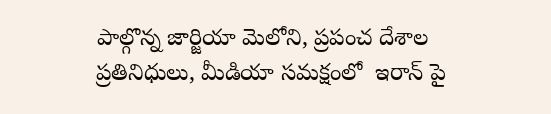పాల్గొన్న జార్జియా మెలోని, ప్రపంచ దేశాల ప్రతినిధులు, మీడియా సమక్షంలో  ఇరాన్ పై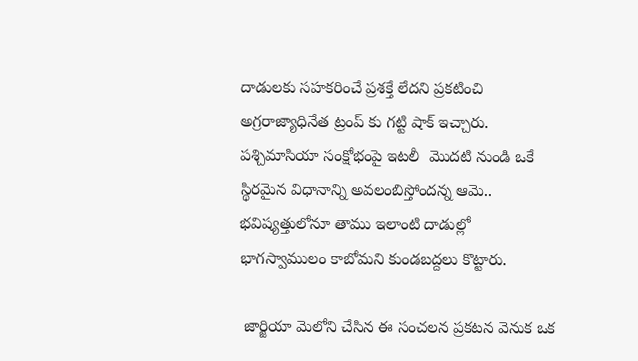దాడులకు సహకరించే ప్రశక్తే లేదని ప్రకటించి అగ్రరాజ్యాధినేత ట్రంప్ కు గట్టి షాక్ ఇచ్చారు.  పశ్చిమాసియా సంక్షోభంపై ఇటలీ  మొదటి నుండి ఒకే స్థిరమైన విధానాన్ని అవలంబిస్తోందన్న ఆమె.. భవిష్యత్తులోనూ తాము ఇలాంటి దాడుల్లో  భాగస్వాములం కాబోమని కుండబద్దలు కొట్టారు.

 జార్జియా మెలోని చేసిన ఈ సంచలన ప్రకటన వెనుక ఒక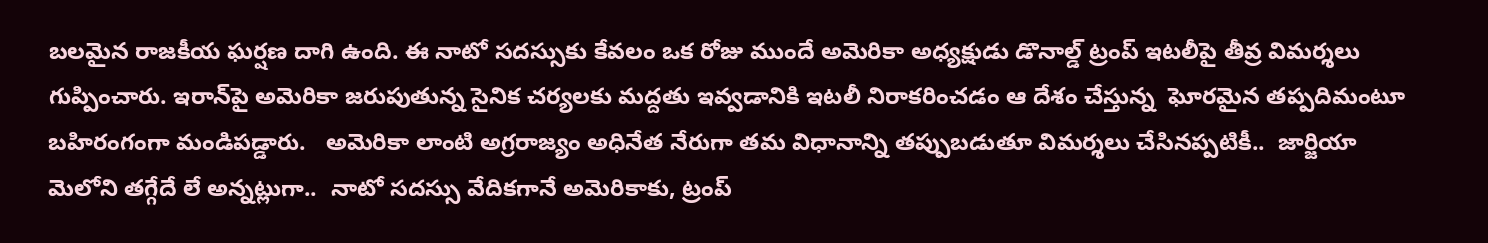బలమైన రాజకీయ ఘర్షణ దాగి ఉంది. ఈ నాటో సదస్సుకు కేవలం ఒక రోజు ముందే అమెరికా అధ్యక్షుడు డొనాల్డ్ ట్రంప్ ఇటలీపై తీవ్ర విమర్శలు గుప్పించారు. ఇరాన్‌పై అమెరికా జరుపుతున్న సైనిక చర్యలకు మద్దతు ఇవ్వడానికి ఇటలీ నిరాకరించడం ఆ దేశం చేస్తున్న  ఘోరమైన తప్పదిమంటూ బహిరంగంగా మండిపడ్డారు.   అమెరికా లాంటి అగ్రరాజ్యం అధినేత నేరుగా తమ విధానాన్ని తప్పుబడుతూ విమర్శలు చేసినప్పటికీ..  జార్జియా మెలోని తగ్గేదే లే అన్నట్లుగా..  నాటో సదస్సు వేదికగానే అమెరికాకు, ట్రంప్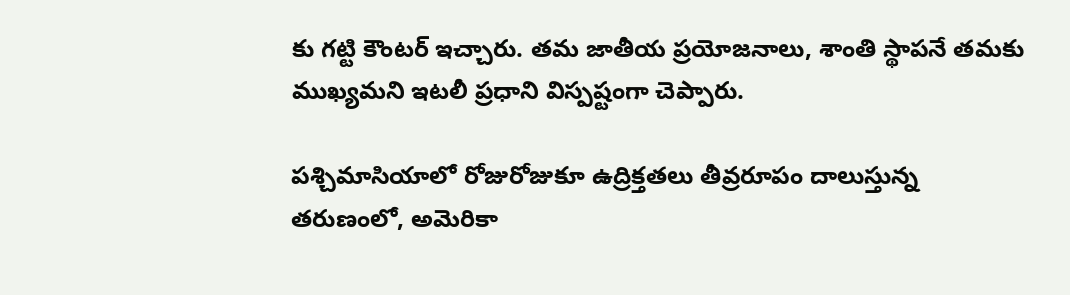కు గట్టి కౌంటర్ ఇచ్చారు. తమ జాతీయ ప్రయోజనాలు, శాంతి స్థాపనే తమకు ముఖ్యమని ఇటలీ ప్రధాని విస్పష్టంగా చెప్పారు.

పశ్చిమాసియాలో రోజురోజుకూ ఉద్రిక్తతలు తీవ్రరూపం దాలుస్తున్న తరుణంలో, అమెరికా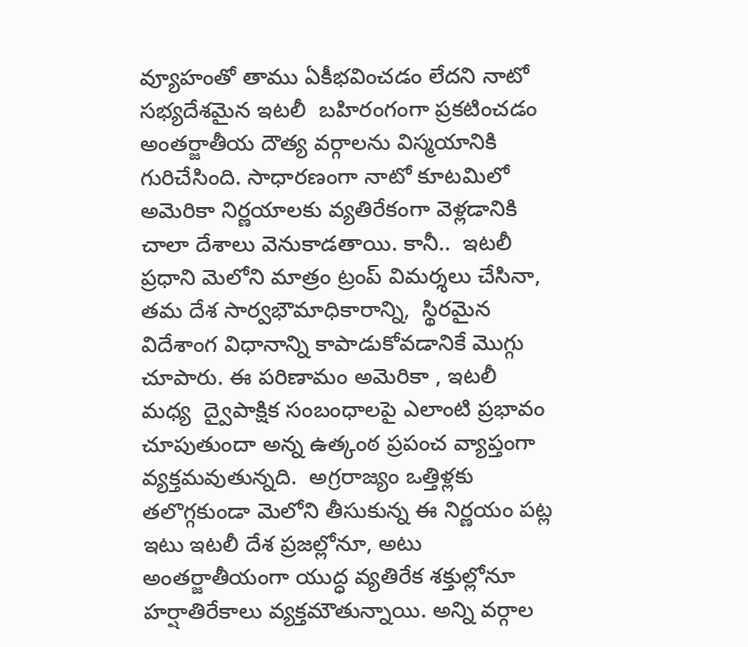వ్యూహంతో తాము ఏకీభవించడం లేదని నాటో సభ్యదేశమైన ఇటలీ  బహిరంగంగా ప్రకటించడం అంతర్జాతీయ దౌత్య వర్గాలను విస్మయానికి గురిచేసింది. సాధారణంగా నాటో కూటమిలో అమెరికా నిర్ణయాలకు వ్యతిరేకంగా వెళ్లడానికి చాలా దేశాలు వెనుకాడతాయి. కానీ..  ఇటలీ ప్రధాని మెలోని మాత్రం ట్రంప్ విమర్శలు చేసినా, తమ దేశ సార్వభౌమాధికారాన్ని,  స్థిరమైన విదేశాంగ విధానాన్ని కాపాడుకోవడానికే మొగ్గు చూపారు. ఈ పరిణామం అమెరికా , ఇటలీ  మధ్య  ద్వైపాక్షిక సంబంధాలపై ఎలాంటి ప్రభావం చూపుతుందా అన్న ఉత్కంఠ ప్రపంచ వ్యాప్తంగా వ్యక్తమవుతున్నది.  అగ్రరాజ్యం ఒత్తిళ్లకు తలొగ్గకుండా మెలోని తీసుకున్న ఈ నిర్ణయం పట్ల ఇటు ఇటలీ దేశ ప్రజల్లోనూ, అటు అంతర్జాతీయంగా యుద్ధ వ్యతిరేక శక్తుల్లోనూ హర్షాతిరేకాలు వ్యక్తమౌతున్నాయి. అన్ని వర్గాల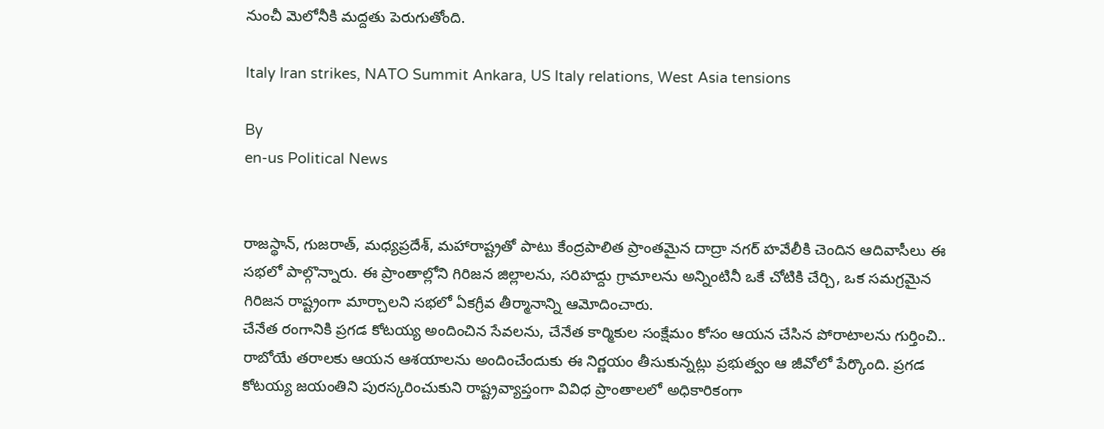నుంచీ మెలోనీకి మద్దతు పెరుగుతోంది.

Italy Iran strikes, NATO Summit Ankara, US Italy relations, West Asia tensions

By
en-us Political News


రాజస్థాన్, గుజరాత్, మధ్యప్రదేశ్, మహారాష్ట్రతో పాటు కేంద్రపాలిత ప్రాంతమైన దాద్రా నగర్ హవేలీకి చెందిన ఆదివాసీలు ఈ సభలో పాల్గొన్నారు. ఈ ప్రాంతాల్లోని గిరిజన జిల్లాలను, సరిహద్దు గ్రామాలను అన్నింటినీ ఒకే చోటికి చేర్చి, ఒక సమగ్రమైన గిరిజన రాష్ట్రంగా మార్చాలని సభలో ఏకగ్రీవ తీర్మానాన్ని ఆమోదించారు.
చేనేత రంగానికి ప్రగడ కోటయ్య అందించిన సేవలను, చేనేత కార్మికుల సంక్షేమం కోసం ఆయన చేసిన పోరాటాలను గుర్తించి.. రాబోయే తరాలకు ఆయన ఆశయాలను అందించేందుకు ఈ నిర్ణయం తీసుకున్నట్లు ప్రభుత్వం ఆ జీవోలో పేర్కొంది. ప్రగడ కోటయ్య జయంతిని పురస్కరించుకుని రాష్ట్రవ్యాప్తంగా వివిధ ప్రాంతాలలో అధికారికంగా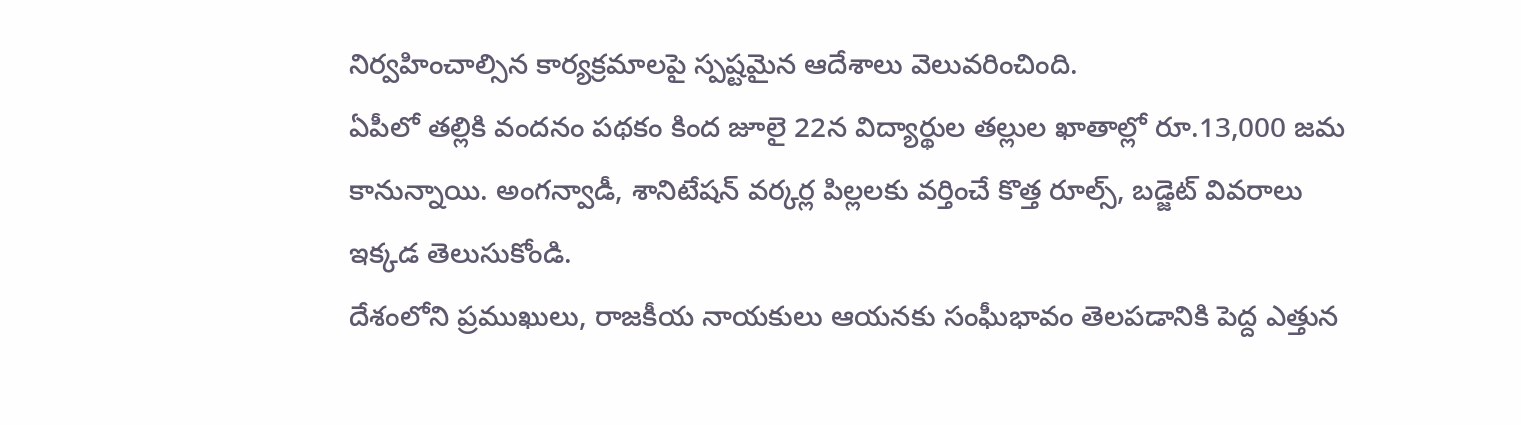నిర్వహించాల్సిన కార్యక్రమాలపై స్పష్టమైన ఆదేశాలు వెలువరించింది.
ఏపీలో తల్లికి వందనం పథకం కింద జూలై 22న విద్యార్థుల తల్లుల ఖాతాల్లో రూ.13,000 జమ కానున్నాయి. అంగన్వాడీ, శానిటేషన్ వర్కర్ల పిల్లలకు వర్తించే కొత్త రూల్స్, బడ్జెట్ వివరాలు ఇక్కడ తెలుసుకోండి.
దేశంలోని ప్రముఖులు, రాజకీయ నాయకులు ఆయనకు సంఘీభావం తెలపడానికి పెద్ద ఎత్తున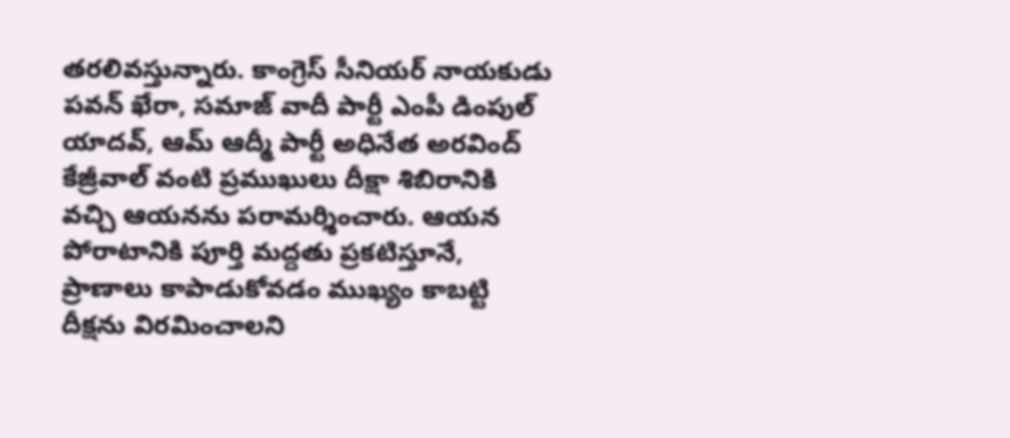తరలివస్తున్నారు. కాంగ్రెస్ సీనియర్ నాయకుడు పవన్ ఖేరా, సమాజ్ వాదీ పార్టీ ఎంపీ డింపుల్ యాదవ్, ఆమ్ ఆద్మీ పార్టీ అధినేత అరవింద్ కేజ్రీవాల్ వంటి ప్రముఖులు దీక్షా శిబిరానికి వచ్చి ఆయనను పరామర్శించారు. ఆయన పోరాటానికి పూర్తి మద్దతు ప్రకటిస్తూనే, ప్రాణాలు కాపాడుకోవడం ముఖ్యం కాబట్టి దీక్షను విరమించాలని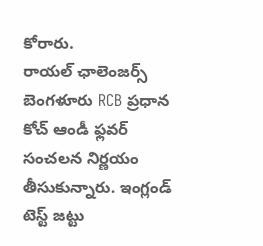కోరారు.
రాయల్ ఛాలెంజర్స్ బెంగళూరు RCB ప్రధాన కోచ్ ఆండీ ఫ్లవర్ సంచలన నిర్ణయం తీసుకున్నారు. ఇంగ్లండ్ టెస్ట్ జట్టు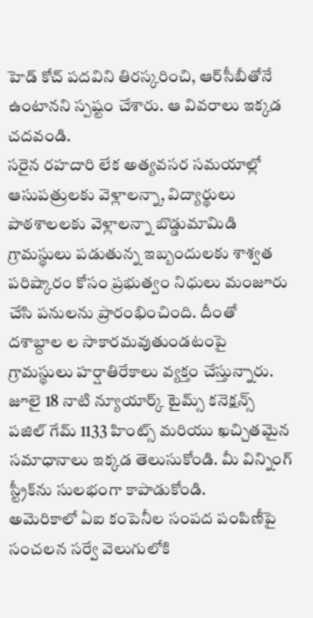హెడ్ కోచ్ పదవిని తిరస్కరించి, ఆర్‌సీబీతోనే ఉంటానని స్పష్టం చేశారు. ఆ వివరాలు ఇక్కడ చదవండి.
సరైన రహదారి లేక అత్యవసర సమయాల్లో ఆసుపత్రులకు వెళ్లాలన్నా, విద్యార్థులు పాఠశాలలకు వెళ్లాలన్నా బొడ్డుమామిడి గ్రామస్థులు పడుతున్న ఇబ్బందులకు శాశ్వత పరిష్కారం కోసం ప్రభుత్వం నిధులు మంజూరు చేసి పనులను ప్రారంభించింది. దీంతో దశాబ్దాల ల సాకారమవుతుండటంపై గ్రామస్థులు హర్షాతిరేకాలు వ్యక్తం చేస్తున్నారు.
జూలై 18 నాటి న్యూయార్క్ టైమ్స్ కనెక్షన్స్ పజిల్ గేమ్ 1133 హింట్స్ మరియు ఖచ్చితమైన సమాధానాలు ఇక్కడ తెలుసుకోండి. మీ విన్నింగ్ స్ట్రీక్‌ను సులభంగా కాపాడుకోండి.
అమెరికాలో ఏఐ కంపెనీల సంపద పంపిణీపై సంచలన సర్వే వెలుగులోకి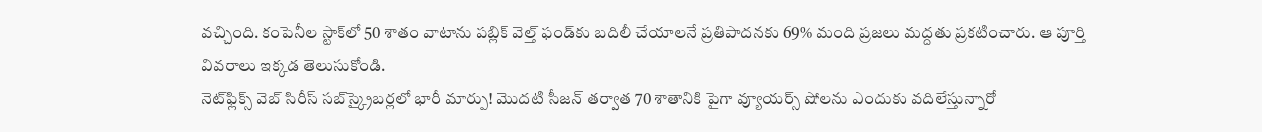వచ్చింది. కంపెనీల స్టాక్‌లో 50 శాతం వాటాను పబ్లిక్ వెల్త్ ఫండ్‌కు బదిలీ చేయాలనే ప్రతిపాదనకు 69% మంది ప్రజలు మద్దతు ప్రకటించారు. ఆ పూర్తి వివరాలు ఇక్కడ తెలుసుకోండి.
నెట్‌ఫ్లిక్స్ వెబ్ సిరీస్ సబ్‌స్క్రైబర్లలో భారీ మార్పు! మొదటి సీజన్ తర్వాత 70 శాతానికి పైగా వ్యూయర్స్ షోలను ఎందుకు వదిలేస్తున్నారో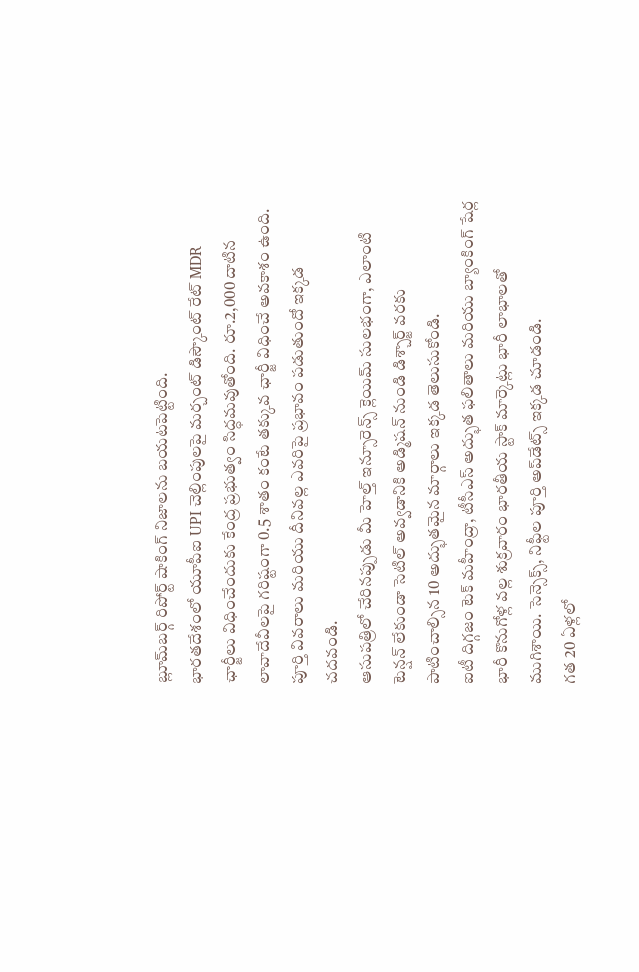బ్లూమ్‌బర్గ్ రిపోర్ట్ షాకింగ్ నిజాలను బయటపెట్టింది.
భారతదేశంలో యూపీఐ UPI చెల్లింపులపై మర్చంట్ డిస్కౌంట్ రేట్ MDR ఛార్జీలు విధించేందుకు కేంద్ర ప్రభుత్వం సిద్ధమవుతోంది. రూ.2,000 దాటిన లావాదేవీలపై గరిష్టంగా 0.5 శాతం కంటే తక్కువ ఛార్జీ విధించే అవకాశం ఉంది. పూర్తి వివరాలు మరియు దీనివల్ల ఎవరిపై ప్రభావం పడుతుందో ఇక్కడ చదవండి.
ఆసుపత్రిలో చేరినప్పుడు మీ హెల్త్ ఇన్సూరెన్స్ క్లెయిమ్ సులభంగా, ఎలాంటి టెన్షన్ లేకుండా సెటిల్ అవ్వడానికి అడ్మిషన్ నుండి డిశ్చార్జ్ వరకు పాటించాల్సిన 10 అద్భుతమైన మార్గాలు ఇక్కడ తెలుసుకోండి.
ఐటీ దిగ్గజం టెక్ మహీంద్రా, టీసీఎస్ అద్భుత ఫలితాలు మరియు బ్యాంకింగ్ షేర్ల భారీ కొనుగోళ్ల వల్ల శుక్రవారం భారతీయ స్టాక్ మార్కెట్లు భారీ లాభాలతో ముగిశాయి. సెన్సెక్స్, నిఫ్టీల పూర్తి అప్‌డేట్స్ ఇక్కడ చూడండి.
గత 20 ఏళ్లలో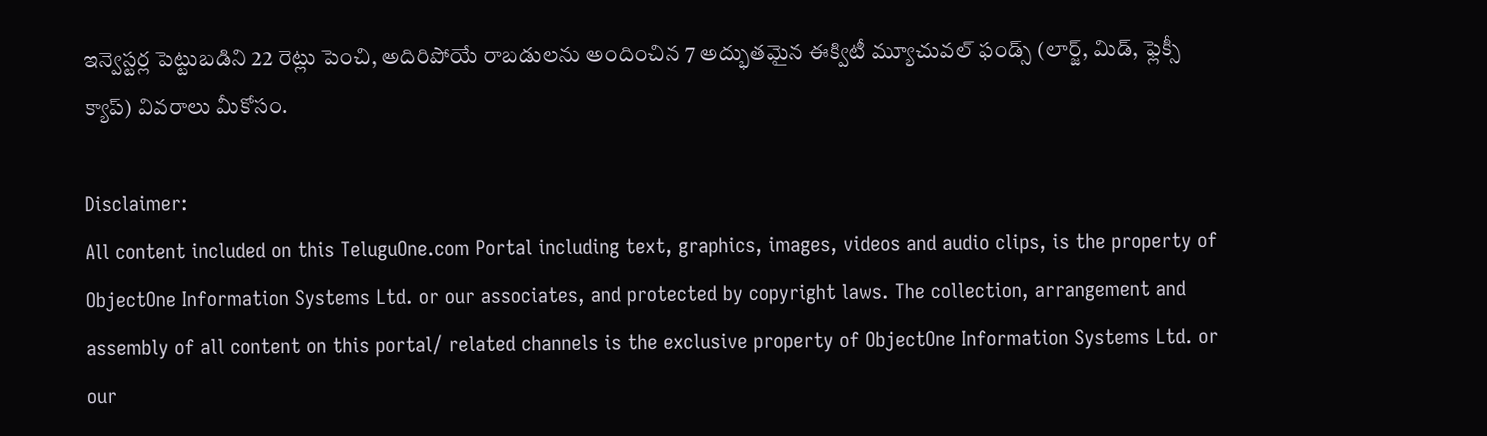ఇన్వెస్టర్ల పెట్టుబడిని 22 రెట్లు పెంచి, అదిరిపోయే రాబడులను అందించిన 7 అద్భుతమైన ఈక్విటీ మ్యూచువల్ ఫండ్స్ (లార్జ్, మిడ్, ఫ్లెక్సీ క్యాప్) వివరాలు మీకోసం.

Disclaimer:
All content included on this TeluguOne.com Portal including text, graphics, images, videos and audio clips, is the property of ObjectOne Information Systems Ltd. or our associates, and protected by copyright laws. The collection, arrangement and assembly of all content on this portal/ related channels is the exclusive property of ObjectOne Information Systems Ltd. or our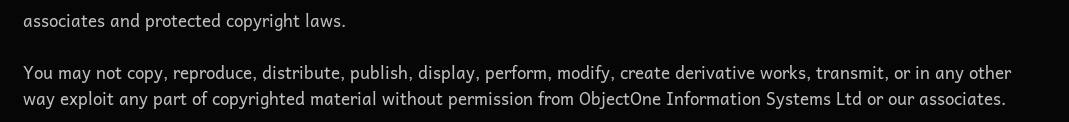associates and protected copyright laws.

You may not copy, reproduce, distribute, publish, display, perform, modify, create derivative works, transmit, or in any other way exploit any part of copyrighted material without permission from ObjectOne Information Systems Ltd or our associates.